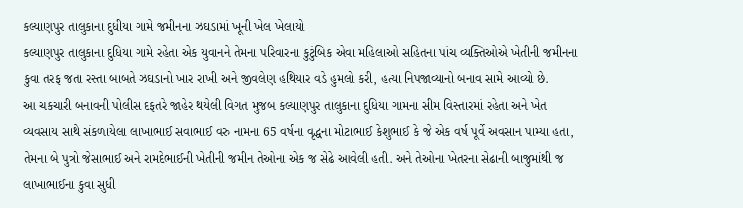કલ્યાણપુર તાલુકાના દુધીયા ગામે જમીનના ઝઘડામાં ખૂની ખેલ ખેલાયો
કલ્યાણપુર તાલુકાના દુધિયા ગામે રહેતા એક યુવાનને તેમના પરિવારના કુટુંબિક એવા મહિલાઓ સહિતના પાંચ વ્યક્તિઓએ ખેતીની જમીનના કુવા તરફ જતા રસ્તા બાબતે ઝઘડાનો ખાર રાખી અને જીવલેણ હથિયાર વડે હુમલો કરી, હત્યા નિપજાવ્યાનો બનાવ સામે આવ્યો છે.
આ ચકચારી બનાવની પોલીસ દફતરે જાહેર થયેલી વિગત મુજબ કલ્યાણપુર તાલુકાના દુધિયા ગામના સીમ વિસ્તારમાં રહેતા અને ખેત વ્યવસાય સાથે સંકળાયેલા લાખાભાઈ સવાભાઈ વરુ નામના 65 વર્ષના વૃદ્ધના મોટાભાઈ કેશુભાઈ કે જે એક વર્ષ પૂર્વે અવસાન પામ્યા હતા, તેમના બે પુત્રો જેસાભાઈ અને રામદેભાઈની ખેતીની જમીન તેઓના એક જ સેઢે આવેલી હતી. અને તેઓના ખેતરના સેઢાની બાજુમાંથી જ લાખાભાઈના કુવા સુધી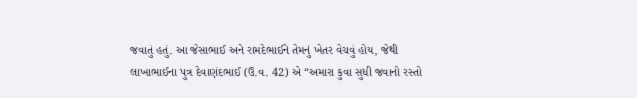જવાતું હતું. આ જેસાભાઈ અને રામદેભાઈને તેમનું ખેતર વેચવું હોય, જેથી લાખાભાઈના પુત્ર દેવાણંદભાઈ (ઉ.વ. 42) એ “અમારા કુવા સુધી જવાનો રસ્તો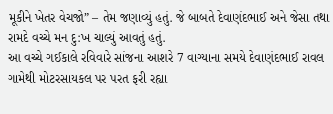મૂકીને ખેતર વેચજો” – તેમ જણાવ્યું હતું. જે બાબતે દેવાણંદભાઈ અને જેસા તથા રામદે વચ્ચે મન દુ:ખ ચાલ્યું આવતું હતું.
આ વચ્ચે ગઈકાલે રવિવારે સાંજના આશરે 7 વાગ્યાના સમયે દેવાણંદભાઈ રાવલ ગામેથી મોટરસાયકલ પર પરત ફરી રહ્યા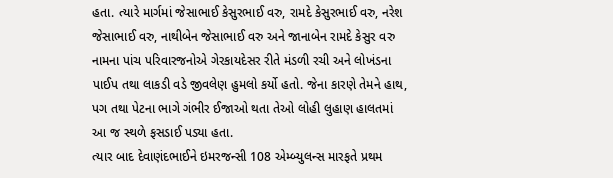હતા. ત્યારે માર્ગમાં જેસાભાઈ કેસુરભાઈ વરુ, રામદે કેસુરભાઈ વરુ, નરેશ જેસાભાઈ વરુ, નાથીબેન જેસાભાઈ વરુ અને જાનાબેન રામદે કેસુર વરુ નામના પાંચ પરિવારજનોએ ગેરકાયદેસર રીતે મંડળી રચી અને લોખંડના પાઈપ તથા લાકડી વડે જીવલેણ હુમલો કર્યો હતો. જેના કારણે તેમને હાથ, પગ તથા પેટના ભાગે ગંભીર ઈજાઓ થતા તેઓ લોહી લુહાણ હાલતમાં આ જ સ્થળે ફસડાઈ પડ્યા હતા.
ત્યાર બાદ દેવાણંદભાઈને ઇમરજન્સી 108 એમ્બ્યુલન્સ મારફતે પ્રથમ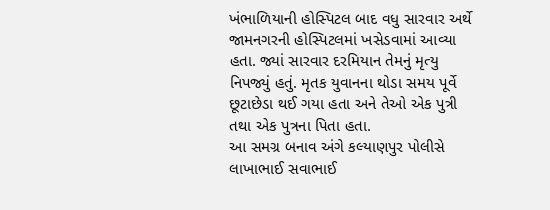ખંભાળિયાની હોસ્પિટલ બાદ વધુ સારવાર અર્થે જામનગરની હોસ્પિટલમાં ખસેડવામાં આવ્યા હતા. જ્યાં સારવાર દરમિયાન તેમનું મૃત્યુ નિપજ્યું હતું. મૃતક યુવાનના થોડા સમય પૂર્વે છૂટાછેડા થઈ ગયા હતા અને તેઓ એક પુત્રી તથા એક પુત્રના પિતા હતા.
આ સમગ્ર બનાવ અંગે કલ્યાણપુર પોલીસે લાખાભાઈ સવાભાઈ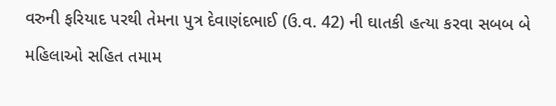વરુની ફરિયાદ પરથી તેમના પુત્ર દેવાણંદભાઈ (ઉ.વ. 42) ની ઘાતકી હત્યા કરવા સબબ બે મહિલાઓ સહિત તમામ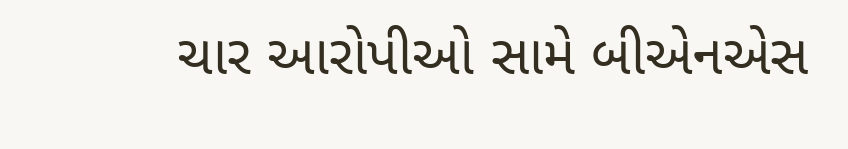ચાર આરોપીઓ સામે બીએનએસ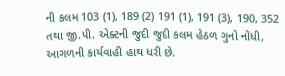ની કલમ 103 (1), 189 (2) 191 (1), 191 (3), 190, 352 તથા જી.પી. એક્ટની જુદી જુદી કલમ હેઠળ ગુનો નોંધી, આગળની કાર્યવાહી હાથ ધરી છે.